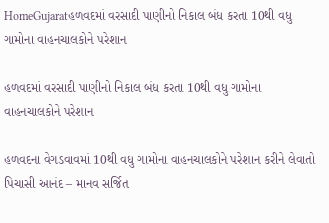HomeGujaratહળવદમાં વરસાદી પાણીનો નિકાલ બંધ કરતા 10થી વધુ ગામોના વાહનચાલકોને પરેશાન

હળવદમાં વરસાદી પાણીનો નિકાલ બંધ કરતા 10થી વધુ ગામોના વાહનચાલકોને પરેશાન

હળવદના વેગડવાવમાં 10થી વધુ ગામોના વાહનચાલકોને પરેશાન કરીને લેવાતો પિચાસી આનંદ – માનવ સર્જિત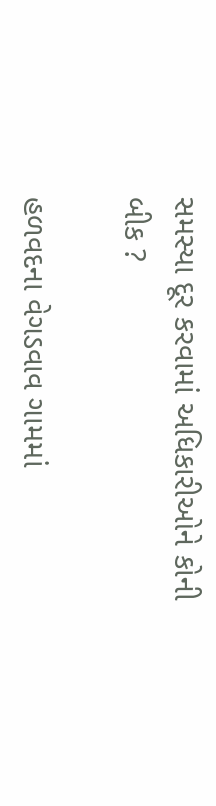સમસ્યા દૂર કરવામાં અધિકારીઓને કોની બીક ?

હળવદના વેગડવાવ ગામમાં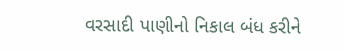વરસાદી પાણીનો નિકાલ બંધ કરીને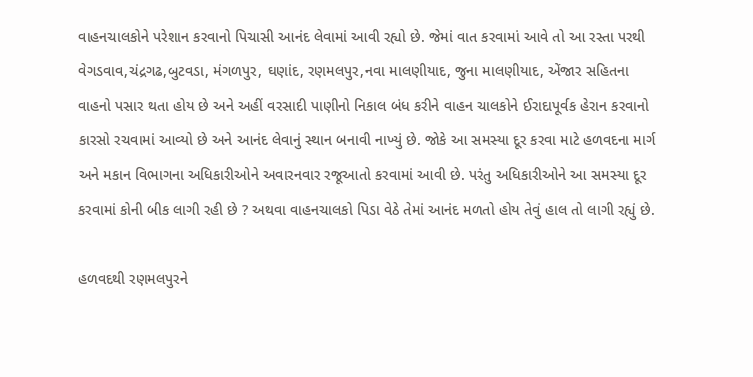વાહનચાલકોને પરેશાન કરવાનો પિચાસી આનંદ લેવામાં આવી રહ્યો છે. જેમાં વાત કરવામાં આવે તો આ રસ્તા પરથી વેગડવાવ,ચંદ્રગઢ,બુટવડા, મંગળપુર, ઘણાંદ, રણમલપુર,નવા માલણીયાદ, જુના માલણીયાદ, એંજાર સહિતના વાહનો પસાર થતા હોય છે અને અહીં વરસાદી પાણીનો નિકાલ બંધ કરીને વાહન ચાલકોને ઈરાદાપૂર્વક હેરાન કરવાનો કારસો રચવામાં આવ્યો છે અને આનંદ લેવાનું સ્થાન બનાવી નાખ્યું છે. જોકે આ સમસ્યા દૂર કરવા માટે હળવદના માર્ગ અને મકાન વિભાગના અધિકારીઓને અવારનવાર રજૂઆતો કરવામાં આવી છે. પરંતુ અધિકારીઓને આ સમસ્યા દૂર કરવામાં કોની બીક લાગી રહી છે ? અથવા વાહનચાલકો પિડા વેઠે તેમાં આનંદ મળતો હોય તેવું હાલ તો લાગી રહ્યું છે.

હળવદથી રણમલપુરને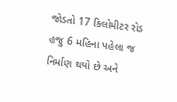જોડતો 17 કિલોમીટર રોડ હજુ 6 મહિના પહેલા જ નિર્માણ થયો છે અને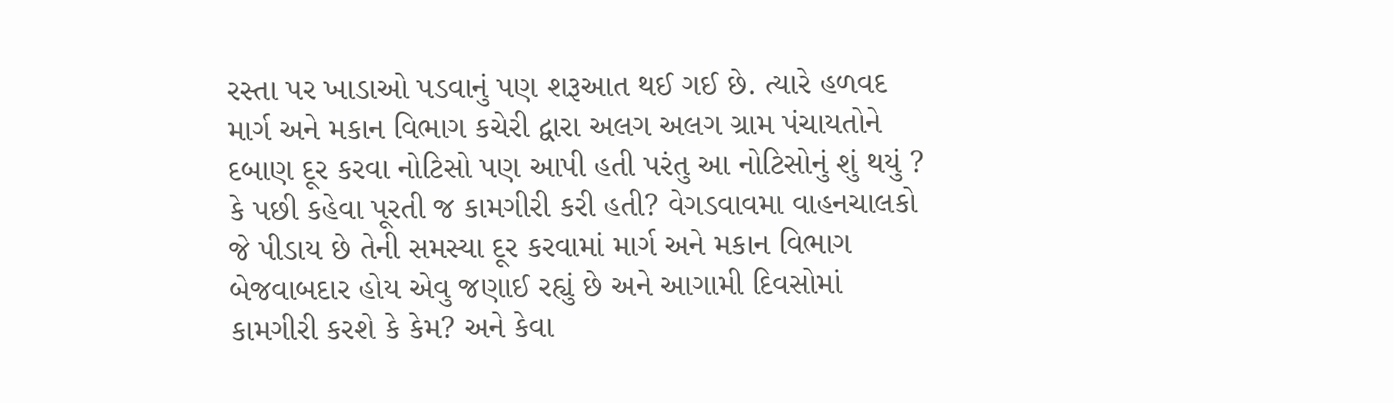રસ્તા પર ખાડાઓ પડવાનું પણ શરૂઆત થઈ ગઈ છે. ત્યારે હળવદ માર્ગ અને મકાન વિભાગ કચેરી દ્વારા અલગ અલગ ગ્રામ પંચાયતોને દબાણ દૂર કરવા નોટિસો પણ આપી હતી પરંતુ આ નોટિસોનું શું થયું ? કે પછી કહેવા પૂરતી જ કામગીરી કરી હતી? વેગડવાવમા વાહનચાલકો જે પીડાય છે તેની સમસ્યા દૂર કરવામાં માર્ગ અને મકાન વિભાગ બેજવાબદાર હોય એવુ જણાઈ રહ્યું છે અને આગામી દિવસોમાં કામગીરી કરશે કે કેમ? અને કેવા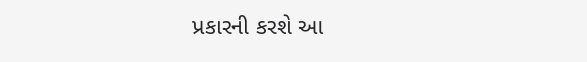પ્રકારની કરશે આ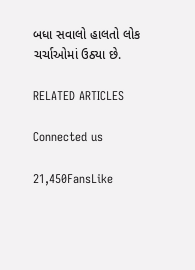બધા સવાલો હાલતો લોક ચર્ચાઓમાં ઉઠ્યા છે.

RELATED ARTICLES

Connected us

21,450FansLike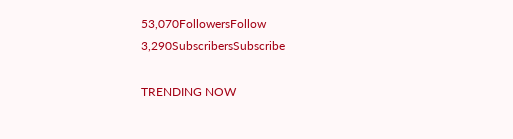53,070FollowersFollow
3,290SubscribersSubscribe

TRENDING NOW